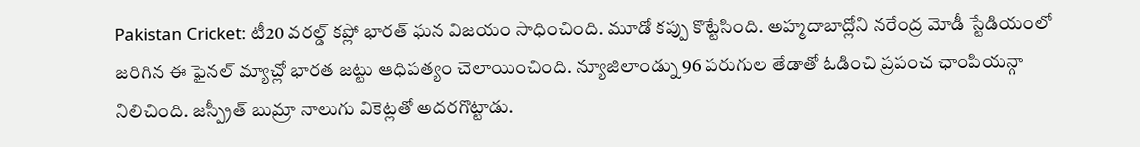Pakistan Cricket: టీ20 వరల్డ్ కప్లో భారత్ ఘన విజయం సాధించింది. మూడో కప్పు కొట్టేసింది. అహ్మదాబాద్లోని నరేంద్ర మోడీ స్టేడియంలో జరిగిన ఈ ఫైనల్ మ్యాచ్లో భారత జట్టు ఆధిపత్యం చెలాయించింది. న్యూజిలాండ్ను 96 పరుగుల తేడాతో ఓడించి ప్రపంచ ఛాంపియన్గా నిలిచింది. జస్ప్రీత్ బుమ్రా నాలుగు వికెట్లతో అదరగొట్టాడు.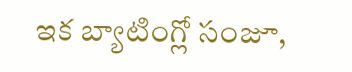ఇక బ్యాటింగ్లో సంజూ,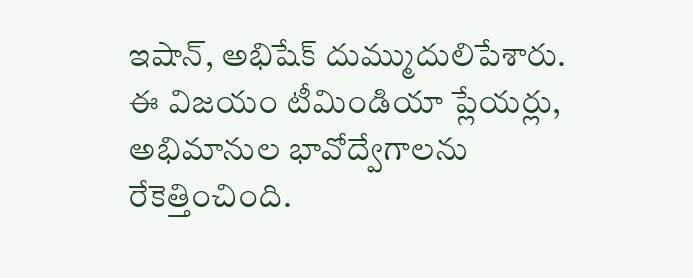ఇషాన్, అభిషేక్ దుమ్ముదులిపేశారు. ఈ విజయం టీమిండియా ప్లేయర్లు, అభిమానుల భావోద్వేగాలను రేకెత్తించింది.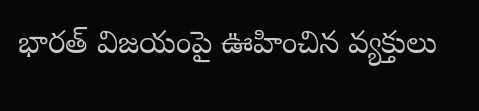భారత్ విజయంపై ఊహించిన వ్యక్తులు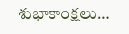శుభాకాంక్షలు…